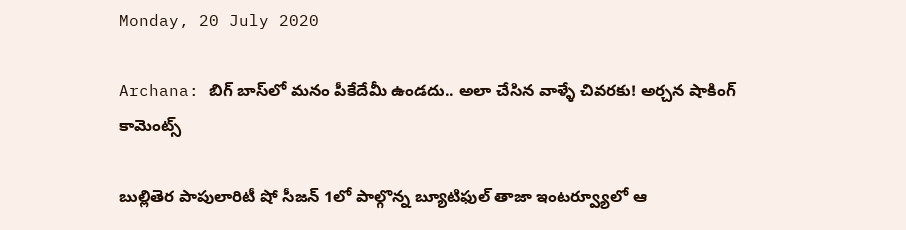Monday, 20 July 2020

Archana: బిగ్ బాస్‌లో మనం పీకేదేమీ ఉండదు.. అలా చేసిన వాళ్ళే చివరకు! అర్చన షాకింగ్ కామెంట్స్

బుల్లితెర పాపులారిటీ షో సీజన్ 1లో పాల్గొన్న బ్యూటిఫుల్ తాజా ఇంటర్వ్యూలో ఆ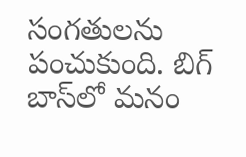సంగతులను పంచుకుంది. బిగ్ బాస్‌లో మనం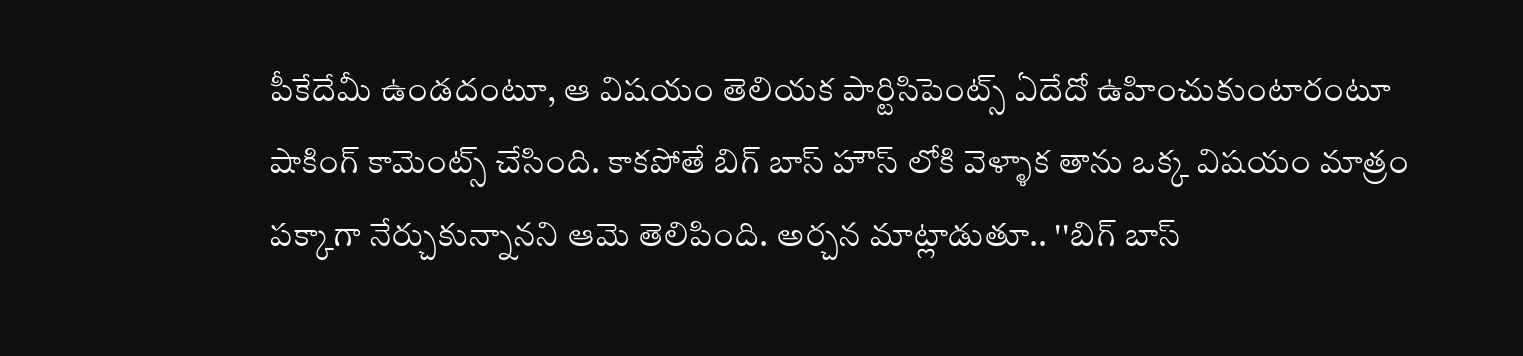పీకేదేమీ ఉండదంటూ, ఆ విషయం తెలియక పార్టిసిపెంట్స్ ఏదేదో ఉహించుకుంటారంటూ షాకింగ్ కామెంట్స్ చేసింది. కాకపోతే బిగ్ బాస్ హౌస్ లోకి వెళ్ళాక తాను ఒక్క విషయం మాత్రం పక్కాగా నేర్చుకున్నానని ఆమె తెలిపింది. అర్చన మాట్లాడుతూ.. ''బిగ్ బాస్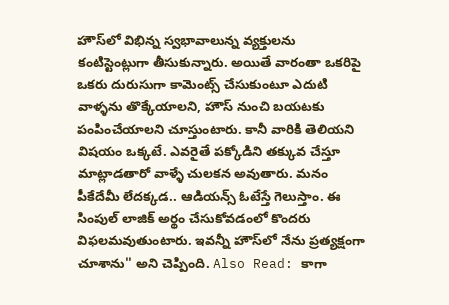హౌస్‌లో విభిన్న స్వభావాలున్న వ్యక్తులను కంటిస్టెంట్లుగా తీసుకున్నారు. అయితే వారంతా ఒకరిపై ఒకరు దురుసుగా కామెంట్స్ చేసుకుంటూ ఎదుటి వాళ్ళను తొక్కేయాలని, హౌస్ నుంచి బయటకు పంపించేయాలని చూస్తుంటారు. కానీ వారికి తెలియని విషయం ఒక్కటే. ఎవరైతే పక్కోడిని తక్కువ చేస్తూ మాట్లాడతారో వాళ్ళే చులకన అవుతారు. మనం పీకేదేమీ లేదక్కడ.. ఆడియన్స్ ఓటేస్తే గెలుస్తాం. ఈ సింపుల్ లాజిక్ అర్థం చేసుకోవడంలో కొందరు విఫలమవుతుంటారు. ఇవన్నీ హౌస్‌లో నేను ప్రత్యక్షంగా చూశాను'' అని చెప్పింది. Also Read: కాగా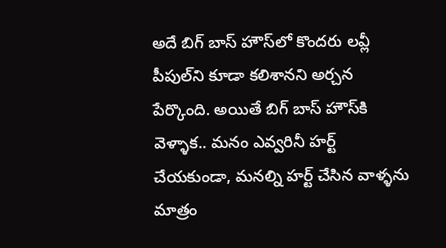అదే బిగ్ బాస్ హౌస్‌లో కొందరు లవ్లీ పీపుల్‌ని కూడా కలిశానని అర్చన పేర్కొంది. అయితే బిగ్ బాస్ హౌస్‌కి వెళ్ళాక.. మనం ఎవ్వరినీ హర్ట్ చేయకుండా, మనల్ని హర్ట్ చేసిన వాళ్ళను మాత్రం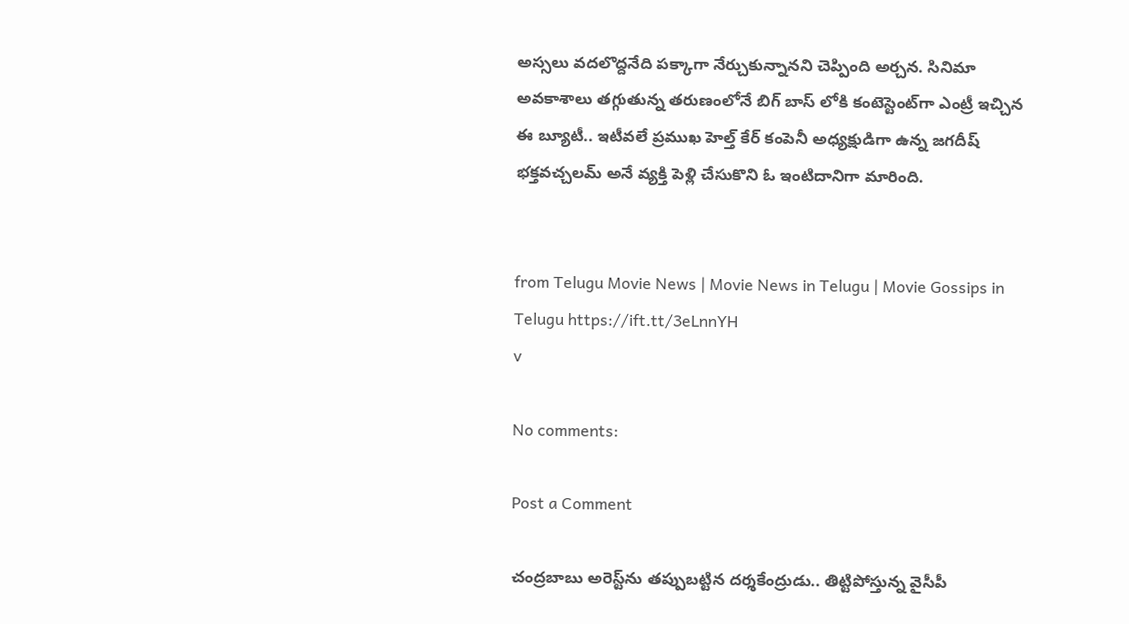అస్సలు వదలొద్దనేది పక్కాగా నేర్చుకున్నానని చెప్పింది అర్చన. సినిమా అవకాశాలు తగ్గుతున్న తరుణంలోనే బిగ్ బాస్ లోకి కంటెస్టెంట్‌గా ఎంట్రీ ఇచ్చిన ఈ బ్యూటీ.. ఇటీవలే ప్రముఖ హెల్త్ కేర్ కంపెనీ అధ్యక్షుడిగా ఉన్న జగదీష్ భక్తవచ్చలమ్ అనే వ్యక్తి పెళ్లి చేసుకొని ఓ ఇంటిదానిగా మారింది.


from Telugu Movie News | Movie News in Telugu | Movie Gossips in Telugu https://ift.tt/3eLnnYH
v

No comments:

Post a Comment

చంద్రబాబు అరెస్ట్‌ను తప్పుబట్టిన దర్శకేంద్రుడు.. తిట్టిపోస్తున్న వైసీపీ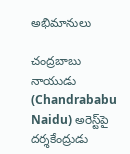అభిమానులు

చంద్రబాబు నాయుడు (Chandrababu Naidu) అరెస్ట్‌పై దర్శకేంద్రుడు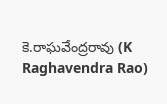కె.రాఘవేంద్రరావు (K Raghavendra Rao)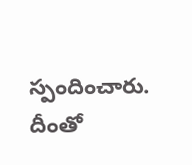స్పందించారు. దీంతో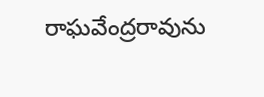రాఘవేంద్రరావును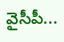వైసీపీ...